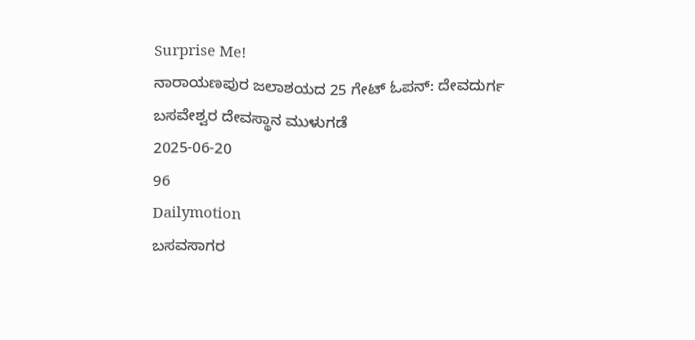Surprise Me!
ನಾರಾಯಣಪುರ ಜಲಾಶಯದ 25 ಗೇಟ್ ಓಪನ್: ದೇವದುರ್ಗ ಬಸವೇಶ್ವರ ದೇವಸ್ಥಾನ ಮುಳುಗಡೆ
2025-06-20
96
Dailymotion
ಬಸವಸಾಗರ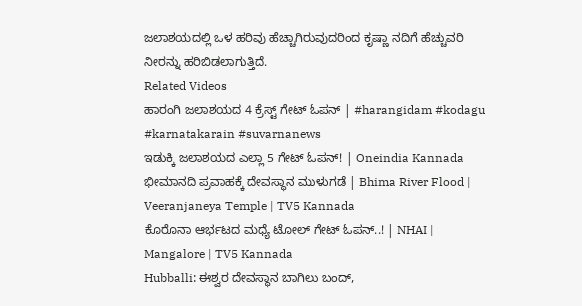ಜಲಾಶಯದಲ್ಲಿ ಒಳ ಹರಿವು ಹೆಚ್ಚಾಗಿರುವುದರಿಂದ ಕೃಷ್ಣಾ ನದಿಗೆ ಹೆಚ್ಚುವರಿ ನೀರನ್ನು ಹರಿಬಿಡಲಾಗುತ್ತಿದೆ.
Related Videos
ಹಾರಂಗಿ ಜಲಾಶಯದ 4 ಕ್ರೆಸ್ಟ್ ಗೇಟ್ ಓಪನ್ | #harangidam #kodagu #karnatakarain #suvarnanews
ಇಡುಕ್ಕಿ ಜಲಾಶಯದ ಎಲ್ಲಾ 5 ಗೇಟ್ ಓಪನ್! | Oneindia Kannada
ಭೀಮಾನದಿ ಪ್ರವಾಹಕ್ಕೆ ದೇವಸ್ಥಾನ ಮುಳುಗಡೆ | Bhima River Flood | Veeranjaneya Temple | TV5 Kannada
ಕೊರೊನಾ ಆರ್ಭಟದ ಮಧ್ಯೆ ಟೋಲ್ ಗೇಟ್ ಓಪನ್..! | NHAI | Mangalore | TV5 Kannada
Hubballi: ಈಶ್ವರ ದೇವಸ್ಥಾನ ಬಾಗಿಲು ಬಂದ್,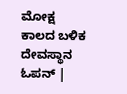ಮೋಕ್ಷ ಕಾಲದ ಬಳಿಕ ದೇವಸ್ಥಾನ ಓಪನ್ |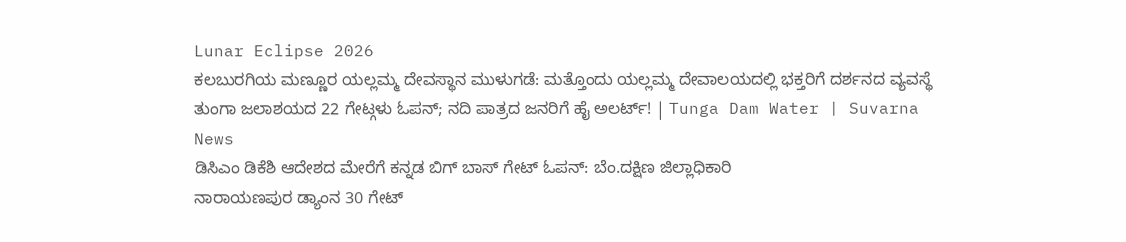Lunar Eclipse 2026
ಕಲಬುರಗಿಯ ಮಣ್ಣೂರ ಯಲ್ಲಮ್ಮ ದೇವಸ್ಥಾನ ಮುಳುಗಡೆ: ಮತ್ತೊಂದು ಯಲ್ಲಮ್ಮ ದೇವಾಲಯದಲ್ಲಿ ಭಕ್ತರಿಗೆ ದರ್ಶನದ ವ್ಯವಸ್ಥೆ
ತುಂಗಾ ಜಲಾಶಯದ 22 ಗೇಟ್ಗಳು ಓಪನ್; ನದಿ ಪಾತ್ರದ ಜನರಿಗೆ ಹೈ ಅಲರ್ಟ್! | Tunga Dam Water | Suvarna News
ಡಿಸಿಎಂ ಡಿಕೆಶಿ ಆದೇಶದ ಮೇರೆಗೆ ಕನ್ನಡ ಬಿಗ್ ಬಾಸ್ ಗೇಟ್ ಓಪನ್: ಬೆಂ.ದಕ್ಷಿಣ ಜಿಲ್ಲಾಧಿಕಾರಿ
ನಾರಾಯಣಪುರ ಡ್ಯಾಂನ 30 ಗೇಟ್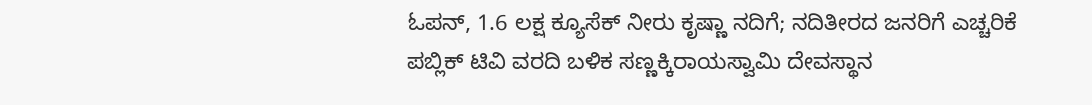ಓಪನ್, 1.6 ಲಕ್ಷ ಕ್ಯೂಸೆಕ್ ನೀರು ಕೃಷ್ಣಾ ನದಿಗೆ; ನದಿತೀರದ ಜನರಿಗೆ ಎಚ್ಚರಿಕೆ
ಪಬ್ಲಿಕ್ ಟಿವಿ ವರದಿ ಬಳಿಕ ಸಣ್ಣಕ್ಕಿರಾಯಸ್ವಾಮಿ ದೇವಸ್ಥಾನ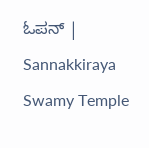ಓಪನ್ | Sannakkiraya Swamy Temple